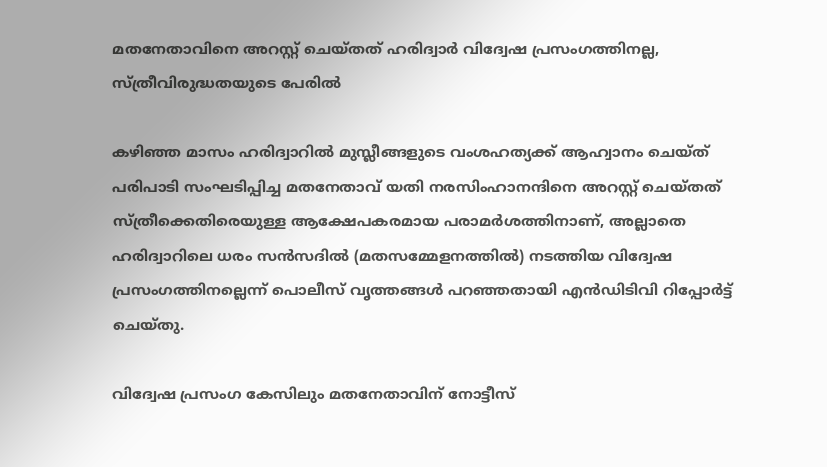മതനേതാവിനെ അറസ്റ്റ് ചെയ്തത് ഹരിദ്വാർ വിദ്വേഷ പ്രസംഗത്തിനല്ല, സ്ത്രീവിരുദ്ധതയുടെ പേരിൽ

കഴിഞ്ഞ മാസം ഹരിദ്വാറിൽ മുസ്ലീങ്ങളുടെ വംശഹത്യക്ക് ആഹ്വാനം ചെയ്ത് പരിപാടി സംഘടിപ്പിച്ച മതനേതാവ് യതി നരസിംഹാനന്ദിനെ അറസ്റ്റ് ചെയ്തത് സ്ത്രീക്കെതിരെയുള്ള ആക്ഷേപകരമായ പരാമർശത്തിനാണ്, അല്ലാതെ ഹരിദ്വാറിലെ ധരം സൻസദിൽ (മതസമ്മേളനത്തിൽ) നടത്തിയ വിദ്വേഷ പ്രസംഗത്തിനല്ലെന്ന് പൊലീസ് വൃത്തങ്ങൾ പറഞ്ഞതായി എൻഡിടിവി റിപ്പോർട്ട് ചെയ്തു.

വിദ്വേഷ പ്രസംഗ കേസിലും മതനേതാവിന് നോട്ടീസ്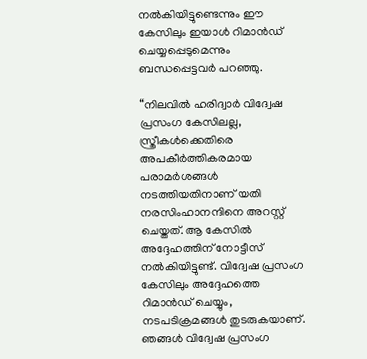നൽകിയിട്ടുണ്ടെന്നും ഈ കേസിലും ഇയാൾ റിമാൻഡ് ചെയ്യപ്പെടുമെന്നും ബന്ധപ്പെട്ടവർ പറഞ്ഞു.

“നിലവിൽ ഹരിദ്വാർ വിദ്വേഷ പ്രസംഗ കേസിലല്ല, സ്ത്രീകൾക്കെതിരെ അപകീർത്തികരമായ പരാമർശങ്ങൾ നടത്തിയതിനാണ് യതി നരസിംഹാനന്ദിനെ അറസ്റ്റ് ചെയ്തത്. ആ കേസിൽ അദ്ദേഹത്തിന് നോട്ടീസ് നൽകിയിട്ടുണ്ട്. വിദ്വേഷ പ്രസംഗ കേസിലും അദ്ദേഹത്തെ റിമാൻഡ് ചെയ്യും, നടപടിക്രമങ്ങൾ തുടരുകയാണ്. ഞങ്ങൾ വിദ്വേഷ പ്രസംഗ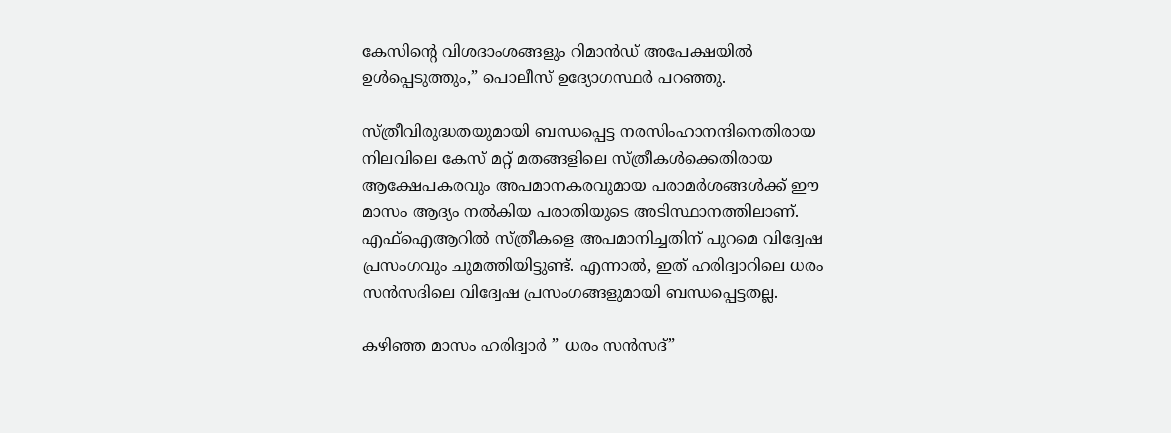കേസിന്റെ വിശദാംശങ്ങളും റിമാൻഡ് അപേക്ഷയിൽ ഉൾപ്പെടുത്തും,” പൊലീസ് ഉദ്യോഗസ്ഥർ പറഞ്ഞു.

സ്ത്രീവിരുദ്ധതയുമായി ബന്ധപ്പെട്ട നരസിംഹാനന്ദിനെതിരായ നിലവിലെ കേസ് മറ്റ് മതങ്ങളിലെ സ്ത്രീകൾക്കെതിരായ ആക്ഷേപകരവും അപമാനകരവുമായ പരാമർശങ്ങൾക്ക് ഈ മാസം ആദ്യം നൽകിയ പരാതിയുടെ അടിസ്ഥാനത്തിലാണ്. എഫ്‌ഐആറിൽ സ്ത്രീകളെ അപമാനിച്ചതിന് പുറമെ വിദ്വേഷ പ്രസംഗവും ചുമത്തിയിട്ടുണ്ട്. എന്നാൽ, ഇത് ഹരിദ്വാറിലെ ധരം സൻസദിലെ വിദ്വേഷ പ്രസംഗങ്ങളുമായി ബന്ധപ്പെട്ടതല്ല.

കഴിഞ്ഞ മാസം ഹരിദ്വാർ ” ധരം സൻസദ്”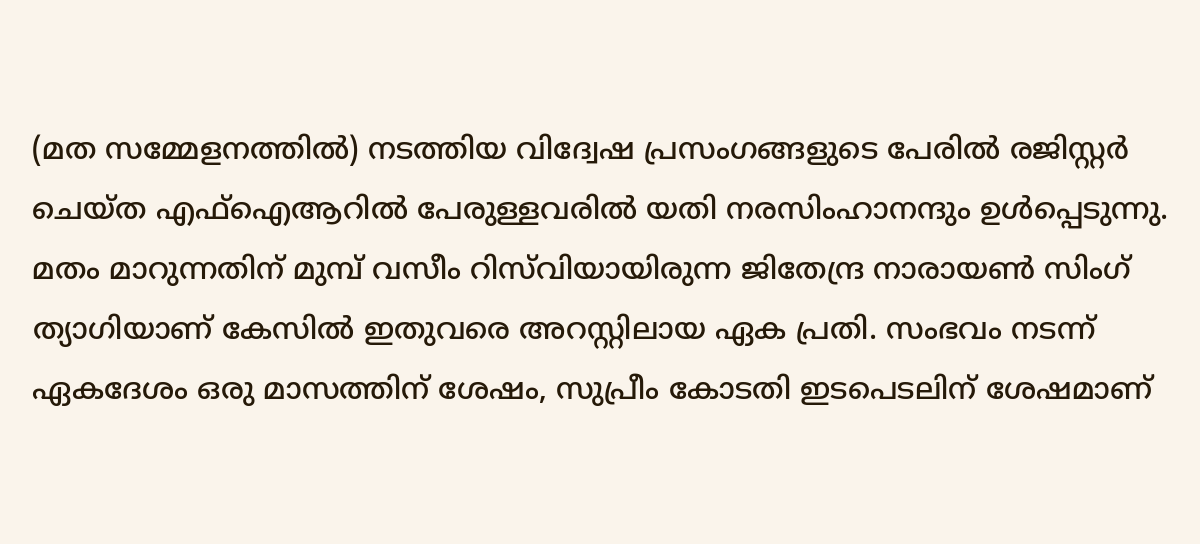(മത സമ്മേളനത്തിൽ) നടത്തിയ വിദ്വേഷ പ്രസംഗങ്ങളുടെ പേരിൽ രജിസ്റ്റർ ചെയ്ത എഫ്‌ഐആറിൽ പേരുള്ളവരിൽ യതി നരസിംഹാനന്ദും ഉൾപ്പെടുന്നു. മതം മാറുന്നതിന് മുമ്പ് വസീം റിസ്‌വിയായിരുന്ന ജിതേന്ദ്ര നാരായൺ സിംഗ് ത്യാഗിയാണ് കേസിൽ ഇതുവരെ അറസ്റ്റിലായ ഏക പ്രതി. സംഭവം നടന്ന് ഏകദേശം ഒരു മാസത്തിന് ശേഷം, സുപ്രീം കോടതി ഇടപെടലിന് ശേഷമാണ്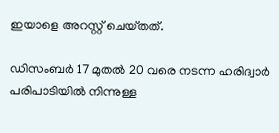ഇയാളെ അറസ്റ്റ് ചെയ്‌തത്‌.

ഡിസംബർ 17 മുതൽ 20 വരെ നടന്ന ഹരിദ്വാർ പരിപാടിയിൽ നിന്നുള്ള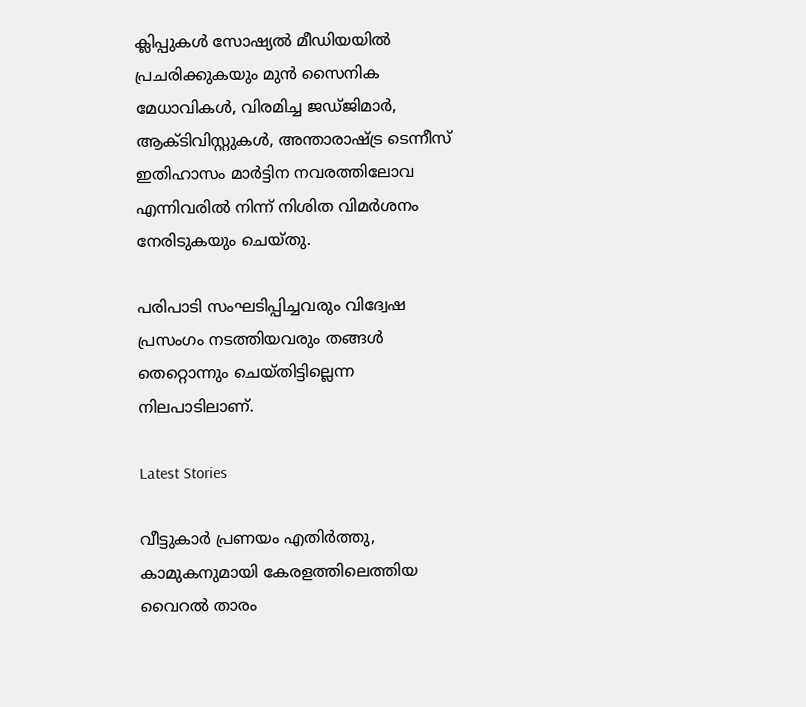ക്ലിപ്പുകൾ സോഷ്യൽ മീഡിയയിൽ പ്രചരിക്കുകയും മുൻ സൈനിക മേധാവികൾ, വിരമിച്ച ജഡ്ജിമാർ, ആക്ടിവിസ്റ്റുകൾ, അന്താരാഷ്ട്ര ടെന്നീസ് ഇതിഹാസം മാർട്ടിന നവരത്തിലോവ എന്നിവരിൽ നിന്ന് നിശിത വിമർശനം നേരിടുകയും ചെയ്തു.

പരിപാടി സംഘടിപ്പിച്ചവരും വിദ്വേഷ പ്രസംഗം നടത്തിയവരും തങ്ങൾ തെറ്റൊന്നും ചെയ്തിട്ടില്ലെന്ന നിലപാടിലാണ്.

Latest Stories

വീട്ടുകാർ പ്രണയം എതിർത്തു, കാമുകനുമായി കേരളത്തിലെത്തിയ വൈറൽ താരം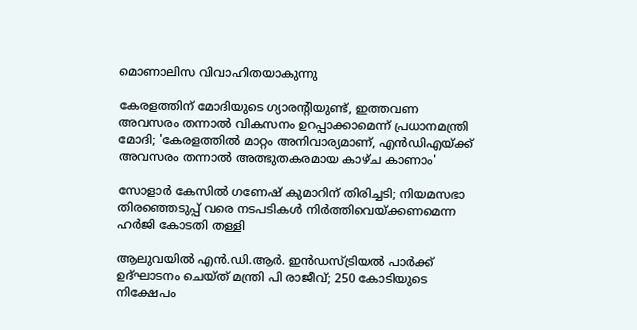മൊണാലിസ വിവാഹിതയാകുന്നു

കേരളത്തിന് മോദിയുടെ ഗ്യാരന്റിയുണ്ട്, ഇത്തവണ അവസരം തന്നാല്‍ വികസനം ഉറപ്പാക്കാമെന്ന് പ്രധാനമന്ത്രി മോദി; 'കേരളത്തില്‍ മാറ്റം അനിവാര്യമാണ്, എന്‍ഡിഎയ്ക്ക് അവസരം തന്നാല്‍ അത്ഭുതകരമായ കാഴ്ച കാണാം'

സോളാര്‍ കേസില്‍ ഗണേഷ് കുമാറിന് തിരിച്ചടി; നിയമസഭാ തിരഞ്ഞെടുപ്പ് വരെ നടപടികള്‍ നിര്‍ത്തിവെയ്ക്കണമെന്ന ഹര്‍ജി കോടതി തള്ളി

ആലുവയില്‍ എന്‍.ഡി.ആര്‍. ഇന്‍ഡസ്ട്രിയല്‍ പാര്‍ക്ക് ഉദ്ഘാടനം ചെയ്ത് മന്ത്രി പി രാജീവ്; 250 കോടിയുടെ നിക്ഷേപം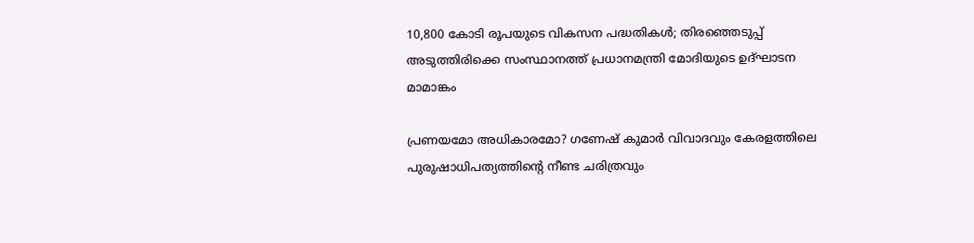10,800 കോടി രൂപയുടെ വികസന പദ്ധതികള്‍; തിരഞ്ഞെടുപ്പ് അടുത്തിരിക്കെ സംസ്ഥാനത്ത് പ്രധാനമന്ത്രി മോദിയുടെ ഉദ്ഘാടന മാമാങ്കം

പ്രണയമോ അധികാരമോ? ഗണേഷ് കുമാർ വിവാദവും കേരളത്തിലെ പുരുഷാധിപത്യത്തിന്റെ നീണ്ട ചരിത്രവും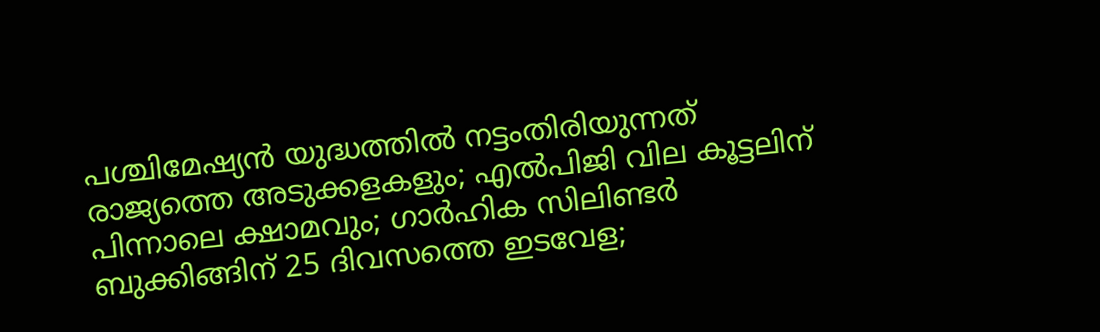പശ്ചിമേഷ്യന്‍ യുദ്ധത്തില്‍ നട്ടംതിരിയുന്നത് രാജ്യത്തെ അടുക്കളകളും; എല്‍പിജി വില കൂട്ടലിന് പിന്നാലെ ക്ഷാമവും; ഗാര്‍ഹിക സിലിണ്ടര്‍ ബുക്കിങ്ങിന് 25 ദിവസത്തെ ഇടവേള;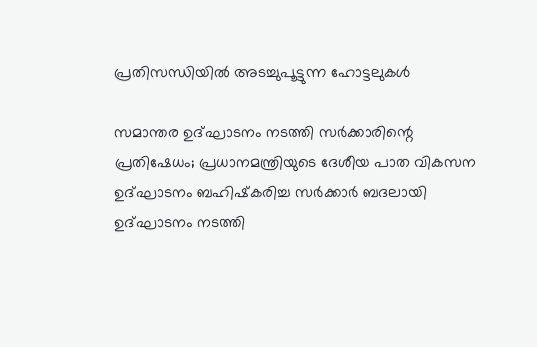പ്രതിസന്ധിയില്‍ അടച്ചുപൂട്ടുന്ന ഹോട്ടലുകള്‍

സമാന്തര ഉദ്ഘാടനം നടത്തി സര്‍ക്കാരിന്റെ പ്രതിഷേധം; പ്രധാനമന്ത്രിയുടെ ദേശീയ പാത വികസന ഉദ്ഘാടനം ബഹിഷ്‌കരിച്ച സര്‍ക്കാര്‍ ബദലായി ഉദ്ഘാടനം നടത്തി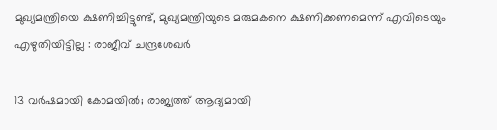മുഖ്യമന്ത്രിയെ ക്ഷണിച്ചിട്ടുണ്ട്, മുഖ്യമന്ത്രിയുടെ മരുമകനെ ക്ഷണിക്കണമെന്ന് എവിടെയും എഴുതിയിട്ടില്ല : രാജീവ് ചന്ദ്രശേഖർ

13 വർഷമായി കോമയിൽ; രാജ്യത്ത് ആദ്യമായി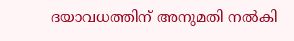ദയാവധത്തിന് അനുമതി നൽകി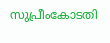സുപ്രീംകോടതി